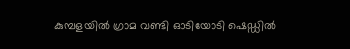കുമ്പളയിൽ ഗ്രാമ വണ്ടി ഓടിയോടി ഷെഡ്ഡിൽ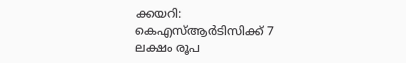ക്കയറി: കെഎസ്ആർടിസിക്ക് 7 ലക്ഷം രൂപ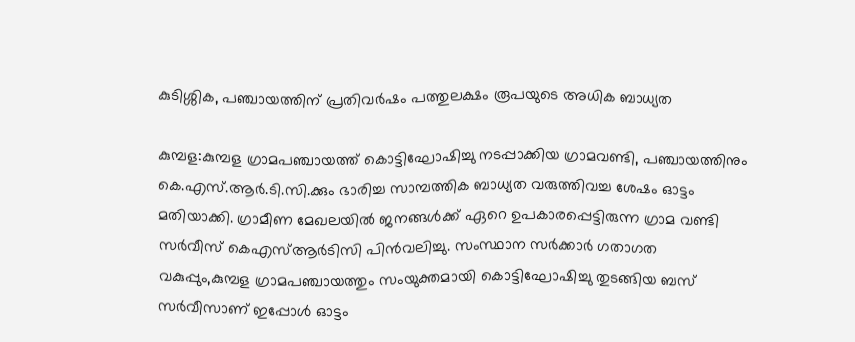കുടിശ്ശിക, പഞ്ചായത്തിന് പ്രതിവർഷം പത്തുലക്ഷം രൂപയുടെ അധിക ബാധ്യത

കുമ്പള:കുമ്പള ഗ്രാമപഞ്ചായത്ത് കൊട്ടിഘോഷിച്ചു നടപ്പാക്കിയ ഗ്രാമവണ്ടി, പഞ്ചായത്തിനും കെ.എസ്.ആർ.ടി.സി.ക്കും ഭാരിച്ച സാമ്പത്തിക ബാധ്യത വരുത്തിവച്ച ശേഷം ഓട്ടം മതിയാക്കി. ഗ്രാമീണ മേഖലയിൽ ജനങ്ങൾക്ക് ഏറെ ഉപകാരപ്പെട്ടിരുന്ന ഗ്രാമ വണ്ടി സർവീസ് കെഎസ്ആർടിസി പിൻവലിച്ചു. സംസ്ഥാന സർക്കാർ ഗതാഗത വകുപ്പും,കുമ്പള ഗ്രാമപഞ്ചായത്തും സംയുക്തമായി കൊട്ടിഘോഷിച്ചു തുടങ്ങിയ ബസ് സർവീസാണ് ഇപ്പോൾ ഓട്ടം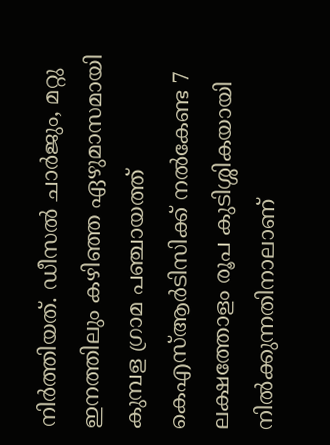നിർത്തിയത്. ഡീസൽ ചാർജും, മറ്റു ഇനത്തിലും കഴിഞ്ഞ ഏഴുമാസമായി കുമ്പള ഗ്രാമ പഞ്ചായത്ത് കെഎസ്ആർടിസിക്ക് നൽകേണ്ട 7 ലക്ഷത്തോളം രൂപ കുടിശ്ശികയായി നിൽക്കുന്നതിനാലാണ്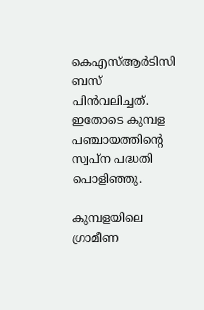കെഎസ്ആർടിസി ബസ് പിൻവലിച്ചത്. ഇതോടെ കുമ്പള പഞ്ചായത്തിന്റെ സ്വപ്ന പദ്ധതി പൊളിഞ്ഞു.

കുമ്പളയിലെ ഗ്രാമീണ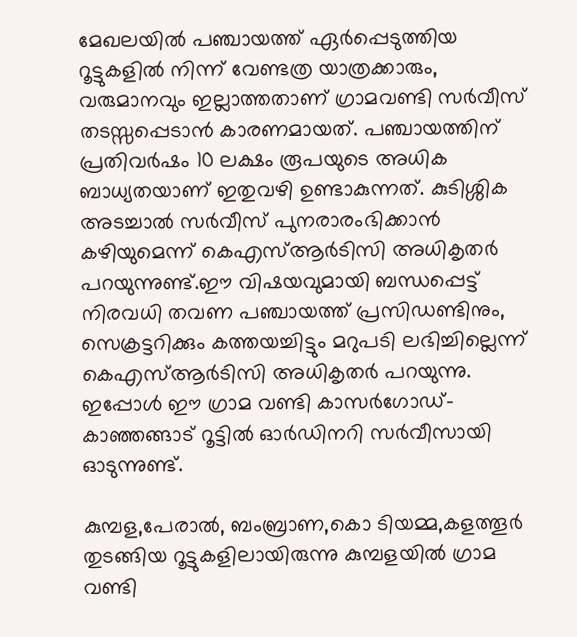മേഖലയിൽ പഞ്ചായത്ത് ഏർപ്പെടുത്തിയ റൂട്ടുകളിൽ നിന്ന് വേണ്ടത്ര യാത്രക്കാരും, വരുമാനവും ഇല്ലാത്തതാണ് ഗ്രാമവണ്ടി സർവീസ് തടസ്സപ്പെടാൻ കാരണമായത്. പഞ്ചായത്തിന് പ്രതിവർഷം 10 ലക്ഷം രൂപയുടെ അധിക ബാധ്യതയാണ് ഇതുവഴി ഉണ്ടാകുന്നത്. കുടിശ്ശിക അടച്ചാൽ സർവീസ് പുനരാരംഭിക്കാൻ കഴിയുമെന്ന് കെഎസ്ആർടിസി അധികൃതർ പറയുന്നുണ്ട്.ഈ വിഷയവുമായി ബന്ധപ്പെട്ട് നിരവധി തവണ പഞ്ചായത്ത് പ്രസിഡണ്ടിനും, സെക്രട്ടറിക്കും കത്തയച്ചിട്ടും മറുപടി ലഭിച്ചില്ലെന്ന് കെഎസ്ആർടിസി അധികൃതർ പറയുന്നു. ഇപ്പോൾ ഈ ഗ്രാമ വണ്ടി കാസർഗോഡ്- കാഞ്ഞങ്ങാട് റൂട്ടിൽ ഓർഡിനറി സർവീസായി ഓടുന്നുണ്ട്.

കുമ്പള,പേരാൽ, ബംബ്രാണ,കൊ ടിയമ്മ,കളത്തൂർ തുടങ്ങിയ റൂട്ടുകളിലായിരുന്നു കുമ്പളയിൽ ഗ്രാമ വണ്ടി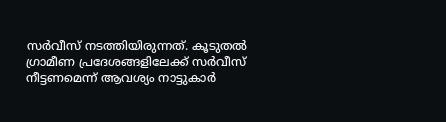സർവീസ് നടത്തിയിരുന്നത്. കൂടുതൽ ഗ്രാമീണ പ്രദേശങ്ങളിലേക്ക് സർവീസ് നീട്ടണമെന്ന് ആവശ്യം നാട്ടുകാർ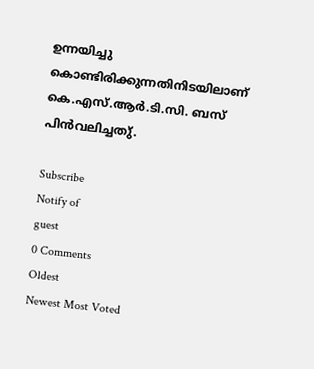ഉന്നയിച്ചു കൊണ്ടിരിക്കുന്നതിനിടയിലാണ് കെ.എസ്.ആർ.ടി.സി. ബസ് പിൻവലിച്ചതു്.

Subscribe
Notify of
guest
0 Comments
Oldest
Newest Most Voted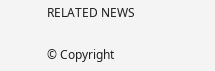RELATED NEWS

© Copyright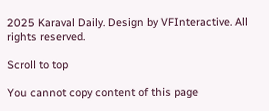2025 Karaval Daily. Design by VFInteractive. All rights reserved.

Scroll to top

You cannot copy content of this page